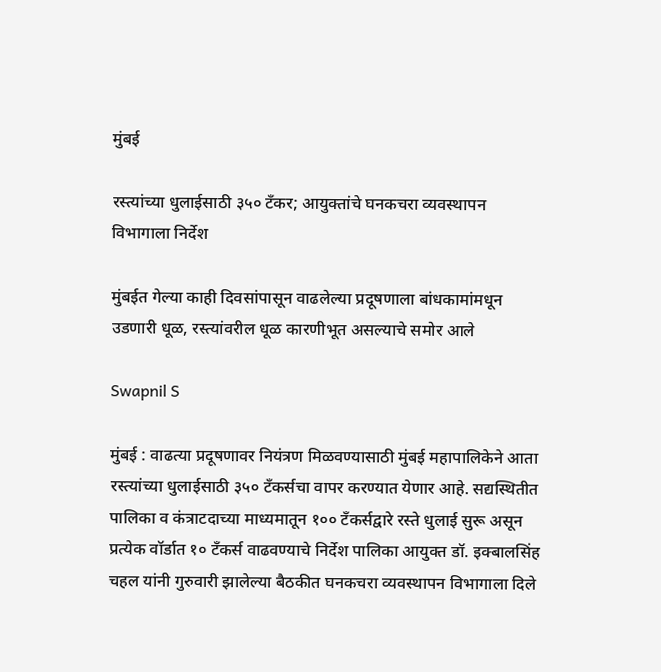मुंबई

रस्त्यांच्या धुलाईसाठी ३५० टँकर; आयुक्तांचे घनकचरा व्यवस्थापन विभागाला निर्देश

मुंबईत गेल्या काही दिवसांपासून वाढलेल्या प्रदूषणाला बांधकामांमधून उडणारी धूळ, रस्त्यांवरील धूळ कारणीभूत असल्याचे समोर आले

Swapnil S

मुंबई : वाढत्या प्रदूषणावर नियंत्रण मिळवण्यासाठी मुंबई महापालिकेने आता रस्त्यांच्या धुलाईसाठी ३५० टँकर्सचा वापर करण्यात येणार आहे. सद्यस्थितीत पालिका व कंत्राटदाच्या माध्यमातून १०० टँकर्सद्वारे रस्ते धुलाई सुरू असून प्रत्येक वॉर्डात १० टँकर्स वाढवण्याचे निर्देश पालिका आयुक्त डॉ. इक्बालसिंह चहल यांनी गुरुवारी झालेल्या बैठकीत घनकचरा व्यवस्थापन विभागाला दिले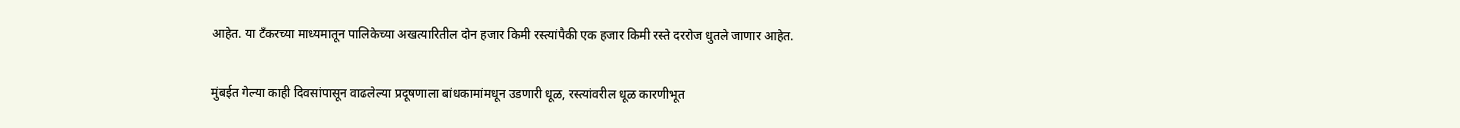आहेत. या टँकरच्या माध्यमातून पालिकेच्या अखत्यारितील दोन हजार किमी रस्त्यांपैकी एक हजार किमी रस्ते दररोज धुतले जाणार आहेत.

मुंबईत गेल्या काही दिवसांपासून वाढलेल्या प्रदूषणाला बांधकामांमधून उडणारी धूळ, रस्त्यांवरील धूळ कारणीभूत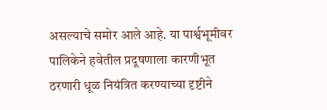असल्याचे समोर आले आहे. या पार्श्वभूमीवर पालिकेने हवेतील प्रदूषणाला कारणीभूत ठरणारी धूळ नियंत्रित करण्याच्या दृष्टीने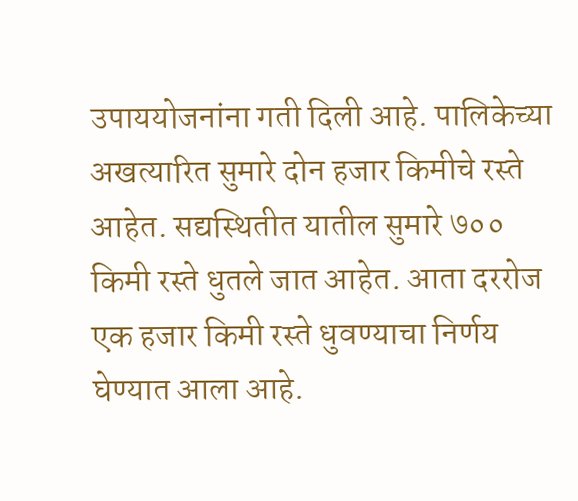उपाययोजनांना गती दिली आहे. पालिकेच्या अखत्यारित सुमारे दोन हजार किमीचे रस्ते आहेत. सद्यस्थितीत यातील सुमारे ७०० किमी रस्ते धुतले जात आहेत. आता दररोज एक हजार किमी रस्ते धुवण्याचा निर्णय घेण्यात आला आहे.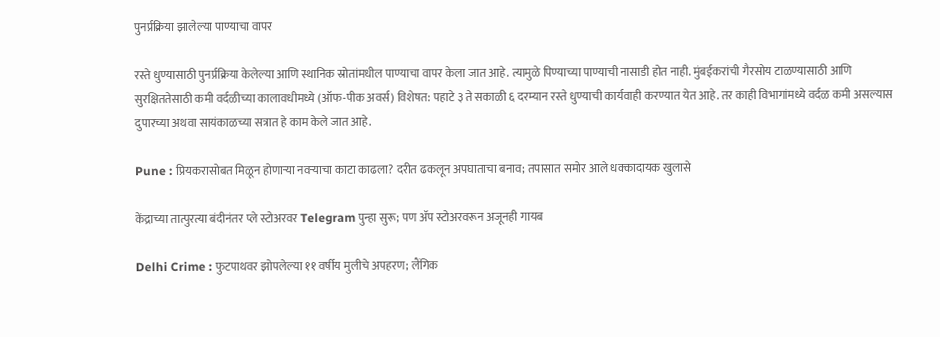पुनर्प्रक्रिया झालेल्या पाण्याचा वापर

रस्ते धुण्यासाठी पुनर्प्रक्रिया केलेल्या आणि स्थानिक स्रोतांमधील पाण्याचा वापर केला जात आहे. त्यामुळे पिण्याच्या पाण्याची नासाडी होत नाही. मुंबईकरांची गैरसोय टाळण्यासाठी आणि सुरक्षिततेसाठी कमी वर्दळीच्या कालावधीमध्ये (ऑफ-पीक अवर्स) विशेषत: पहाटे ३ ते सकाळी ६ दरम्यान रस्ते धुण्याची कार्यवाही करण्यात येत आहे. तर काही विभागांमध्ये वर्दळ कमी असल्यास दुपारच्या अथवा सायंकाळच्या सत्रात हे काम केले जात आहे.

Pune : प्रियकरासोबत मिळून होणाऱ्या नवऱ्याचा काटा काढला? दरीत ढकलून अपघाताचा बनाव; तपासात समोर आले धक्कादायक खुलासे

केंद्राच्या तात्पुरत्या बंदीनंतर प्ले स्टोअरवर Telegram पुन्हा सुरू; पण ॲप स्टोअरवरून अजूनही गायब

Delhi Crime : फुटपाथवर झोपलेल्या ११ वर्षीय मुलीचे अपहरण; लैंगिक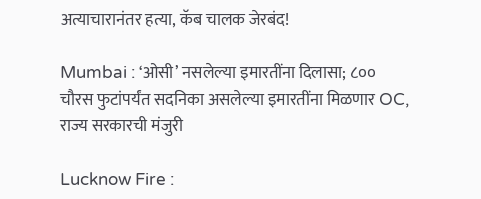अत्याचारानंतर हत्या, कॅब चालक जेरबंद!

Mumbai : ‘ओसी’ नसलेल्या इमारतींना दिलासा; ८०० चौरस फुटांपर्यंत सदनिका असलेल्या इमारतींना मिळणार OC, राज्य सरकारची मंजुरी

Lucknow Fire :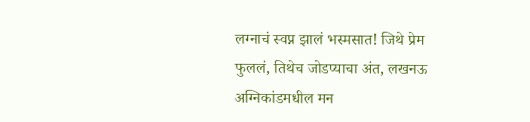लग्नाचं स्वप्न झालं भस्मसात! जिथे प्रेम फुललं, तिथेच जोडप्याचा अंत, लखनऊ अग्निकांडमधील मन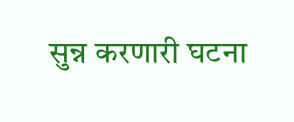सुन्न करणारी घटना